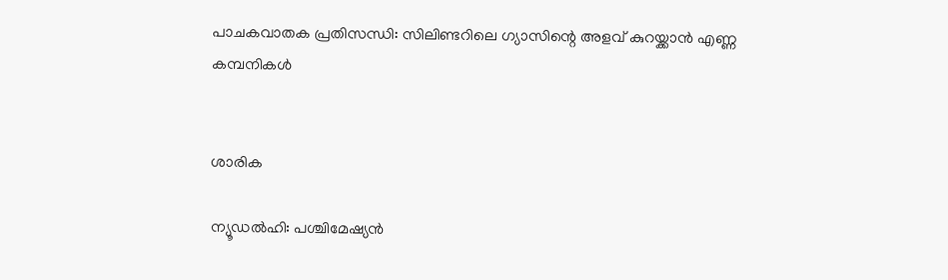പാചകവാതക പ്രതിസന്ധി: സിലിണ്ടറിലെ ഗ്യാസിന്റെ അളവ് കുറയ്ക്കാൻ എണ്ണ കമ്പനികൾ


ശാരിക

ന്യൂഡൽഹി: പശ്ചിമേഷ്യൻ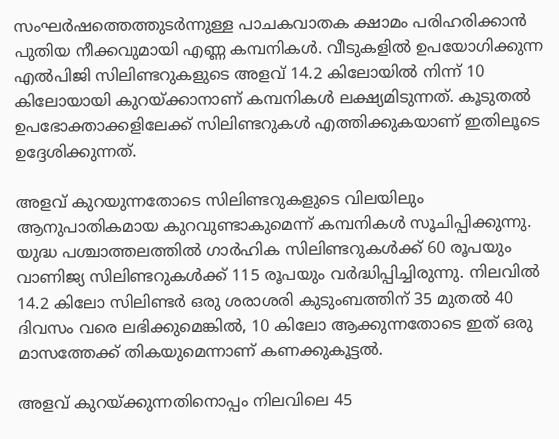സംഘർഷത്തെത്തുടർന്നുള്ള പാചകവാതക ക്ഷാമം പരിഹരിക്കാൻ പുതിയ നീക്കവുമായി എണ്ണ കമ്പനികൾ. വീടുകളിൽ ഉപയോഗിക്കുന്ന എൽപിജി സിലിണ്ടറുകളുടെ അളവ് 14.2 കിലോയിൽ നിന്ന് 10 കിലോയായി കുറയ്ക്കാനാണ് കമ്പനികൾ ലക്ഷ്യമിടുന്നത്. കൂടുതൽ ഉപഭോക്താക്കളിലേക്ക് സിലിണ്ടറുകൾ എത്തിക്കുകയാണ് ഇതിലൂടെ ഉദ്ദേശിക്കുന്നത്.

അളവ് കുറയുന്നതോടെ സിലിണ്ടറുകളുടെ വിലയിലും ആനുപാതികമായ കുറവുണ്ടാകുമെന്ന് കമ്പനികൾ സൂചിപ്പിക്കുന്നു. യുദ്ധ പശ്ചാത്തലത്തിൽ ഗാർഹിക സിലിണ്ടറുകൾക്ക് 60 രൂപയും വാണിജ്യ സിലിണ്ടറുകൾക്ക് 115 രൂപയും വർദ്ധിപ്പിച്ചിരുന്നു. നിലവിൽ 14.2 കിലോ സിലിണ്ടർ ഒരു ശരാശരി കുടുംബത്തിന് 35 മുതൽ 40 ദിവസം വരെ ലഭിക്കുമെങ്കിൽ, 10 കിലോ ആക്കുന്നതോടെ ഇത് ഒരു മാസത്തേക്ക് തികയുമെന്നാണ് കണക്കുകൂട്ടൽ.

അളവ് കുറയ്ക്കുന്നതിനൊപ്പം നിലവിലെ 45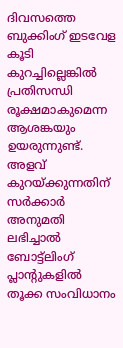ദിവസത്തെ ബുക്കിംഗ് ഇടവേള കൂടി കുറച്ചില്ലെങ്കിൽ പ്രതിസന്ധി രൂക്ഷമാകുമെന്ന ആശങ്കയും ഉയരുന്നുണ്ട്. അളവ് കുറയ്ക്കുന്നതിന് സർക്കാർ അനുമതി ലഭിച്ചാൽ ബോട്ട്‌ലിംഗ് പ്ലാന്റുകളിൽ തൂക്ക സംവിധാനം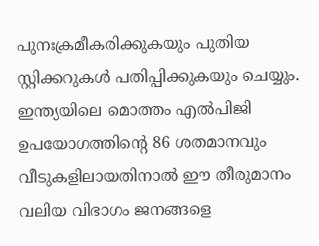പുനഃക്രമീകരിക്കുകയും പുതിയ സ്റ്റിക്കറുകൾ പതിപ്പിക്കുകയും ചെയ്യും. ഇന്ത്യയിലെ മൊത്തം എൽപിജി ഉപയോഗത്തിന്റെ 86 ശതമാനവും വീടുകളിലായതിനാൽ ഈ തീരുമാനം വലിയ വിഭാഗം ജനങ്ങളെ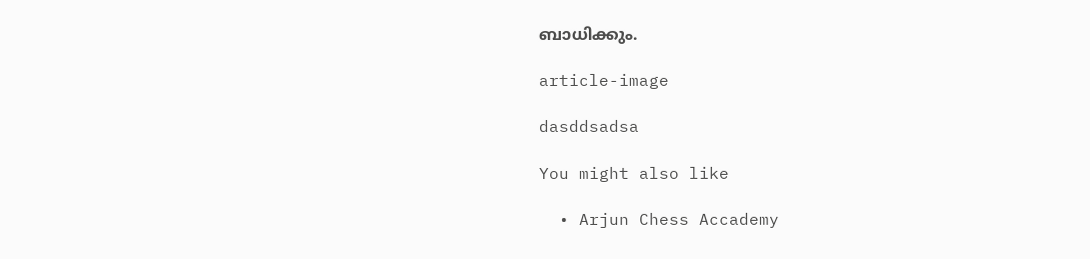ബാധിക്കും.

article-image

dasddsadsa

You might also like

  • Arjun Chess Accademy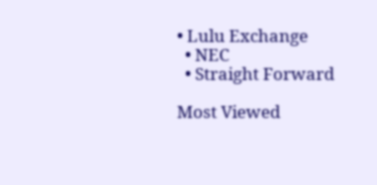• Lulu Exchange
  • NEC
  • Straight Forward

Most Viewed